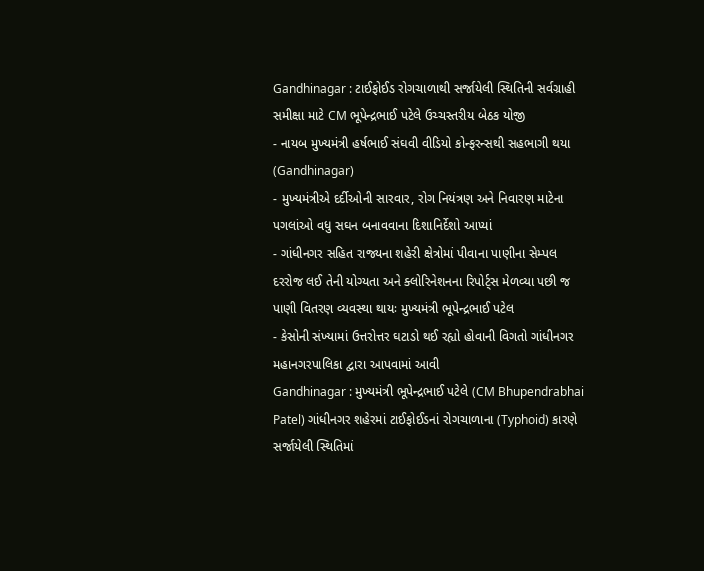Gandhinagar : ટાઈફોઈડ રોગચાળાથી સર્જાયેલી સ્થિતિની સર્વગ્રાહી સમીક્ષા માટે CM ભૂપેન્દ્રભાઈ પટેલે ઉચ્ચસ્તરીય બેઠક યોજી
- નાયબ મુખ્યમંત્રી હર્ષભાઈ સંઘવી વીડિયો કોન્ફરન્સથી સહભાગી થયા (Gandhinagar)
- મુખ્યમંત્રીએ દર્દીઓની સારવાર, રોગ નિયંત્રણ અને નિવારણ માટેના પગલાંઓ વધુ સઘન બનાવવાના દિશાનિર્દેશો આપ્યાં
- ગાંધીનગર સહિત રાજ્યના શહેરી ક્ષેત્રોમાં પીવાના પાણીના સેમ્પલ દરરોજ લઈ તેની યોગ્યતા અને ક્લોરિનેશનના રિપોર્ટ્સ મેળવ્યા પછી જ પાણી વિતરણ વ્યવસ્થા થાયઃ મુખ્યમંત્રી ભૂપેન્દ્રભાઈ પટેલ
- કેસોની સંખ્યામાં ઉત્તરોત્તર ઘટાડો થઈ રહ્યો હોવાની વિગતો ગાંધીનગર મહાનગરપાલિકા દ્વારા આપવામાં આવી
Gandhinagar : મુખ્યમંત્રી ભૂપેન્દ્રભાઈ પટેલે (CM Bhupendrabhai Patel) ગાંધીનગર શહેરમાં ટાઈફોઈડનાં રોગચાળાના (Typhoid) કારણે સર્જાયેલી સ્થિતિમાં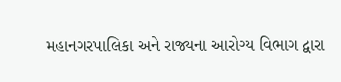મહાનગરપાલિકા અને રાજ્યના આરોગ્ય વિભાગ દ્વારા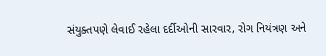સંયુક્તપણે લેવાઈ રહેલા દર્દીઓની સારવાર, રોગ નિયંત્રણ અને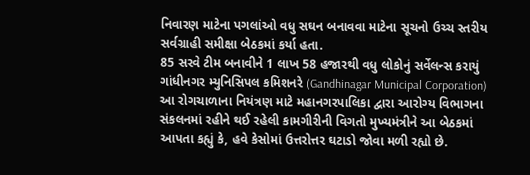નિવારણ માટેના પગલાંઓ વધુ સઘન બનાવવા માટેના સૂચનો ઉચ્ચ સ્તરીય સર્વગ્રાહી સમીક્ષા બેઠકમાં કર્યા હતા.
85 સરવે ટીમ બનાવીને 1 લાખ 58 હજારથી વધુ લોકોનું સર્વેલન્સ કરાયું
ગાંધીનગર મ્યુનિસિપલ કમિશનરે (Gandhinagar Municipal Corporation) આ રોગચાળાના નિયંત્રણ માટે મહાનગરપાલિકા દ્વારા આરોગ્ય વિભાગના સંકલનમાં રહીને થઈ રહેલી કામગીરીની વિગતો મુખ્યમંત્રીને આ બેઠકમાં આપતા કહ્યું કે, હવે કેસોમાં ઉત્તરોત્તર ઘટાડો જોવા મળી રહ્યો છે.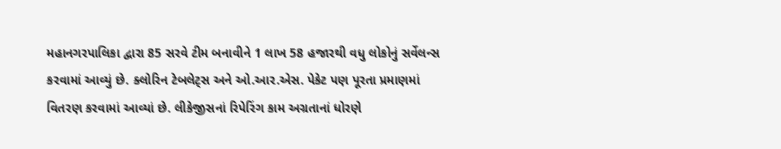મહાનગરપાલિકા દ્વારા 85 સરવે ટીમ બનાવીને 1 લાખ 58 હજારથી વધુ લોકોનું સર્વેલન્સ કરવામાં આવ્યું છે. ક્લોરિન ટેબલેટ્સ અને ઓ.આર.એસ. પેકેટ પણ પૂરતા પ્રમાણમાં વિતરણ કરવામાં આવ્યાં છે. લીકેજીસનાં રિપેરિંગ કામ અગ્રતાનાં ધોરણે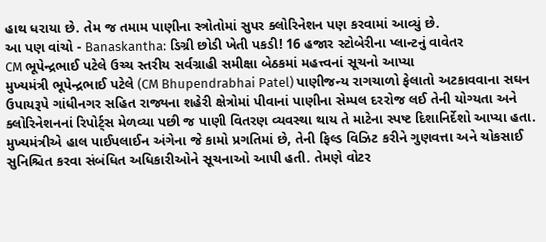હાથ ધરાયા છે. તેમ જ તમામ પાણીના સ્ત્રોતોમાં સુપર ક્લોરિનેશન પણ કરવામાં આવ્યું છે.
આ પણ વાંચો - Banaskantha: ડિગ્રી છોડી ખેતી પકડી! 16 હજાર સ્ટોબેરીના પ્લાન્ટનું વાવેતર
CM ભૂપેન્દ્રભાઈ પટેલે ઉચ્ચ સ્તરીય સર્વગ્રાહી સમીક્ષા બેઠકમાં મહત્ત્વનાં સૂચનો આપ્યા
મુખ્યમંત્રી ભૂપેન્દ્રભાઈ પટેલે (CM Bhupendrabhai Patel) પાણીજન્ય રાગચાળો ફેલાતો અટકાવવાના સઘન ઉપાયરૂપે ગાંધીનગર સહિત રાજ્યના શહેરી ક્ષેત્રોમાં પીવાનાં પાણીના સેમ્પલ દરરોજ લઈ તેની યોગ્યતા અને ક્લોરિનેશનનાં રિપોર્ટ્સ મેળવ્યા પછી જ પાણી વિતરણ વ્યવસ્થા થાય તે માટેના સ્પષ્ટ દિશાનિર્દેશો આપ્યા હતા. મુખ્યમંત્રીએ હાલ પાઈપલાઈન અંગેના જે કામો પ્રગતિમાં છે, તેની ફિલ્ડ વિઝિટ કરીને ગુણવત્તા અને ચોકસાઈ સુનિશ્ચિત કરવા સંબંધિત અધિકારીઓને સૂચનાઓ આપી હતી. તેમણે વોટર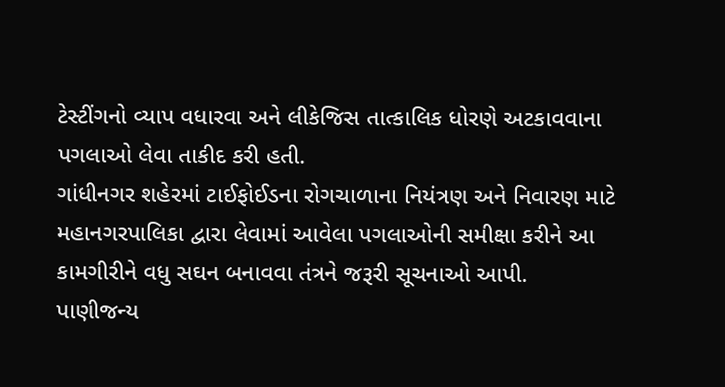ટેસ્ટીંગનો વ્યાપ વધારવા અને લીકેજિસ તાત્કાલિક ધોરણે અટકાવવાના પગલાઓ લેવા તાકીદ કરી હતી.
ગાંધીનગર શહેરમાં ટાઈફોઈડના રોગચાળાના નિયંત્રણ અને નિવારણ માટે મહાનગરપાલિકા દ્વારા લેવામાં આવેલા પગલાઓની સમીક્ષા કરીને આ કામગીરીને વધુ સઘન બનાવવા તંત્રને જરૂરી સૂચનાઓ આપી.
પાણીજન્ય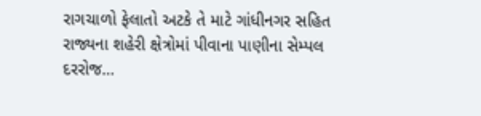રાગચાળો ફેલાતો અટકે તે માટે ગાંધીનગર સહિત રાજ્યના શહેરી ક્ષેત્રોમાં પીવાના પાણીના સેમ્પલ દરરોજ…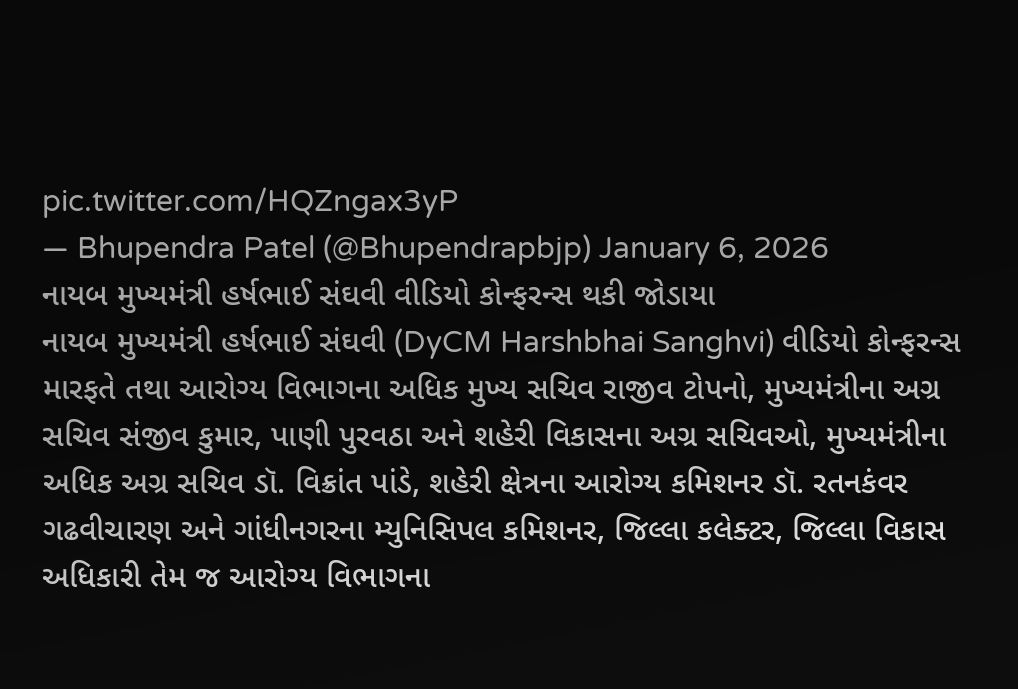pic.twitter.com/HQZngax3yP
— Bhupendra Patel (@Bhupendrapbjp) January 6, 2026
નાયબ મુખ્યમંત્રી હર્ષભાઈ સંઘવી વીડિયો કોન્ફરન્સ થકી જોડાયા
નાયબ મુખ્યમંત્રી હર્ષભાઈ સંઘવી (DyCM Harshbhai Sanghvi) વીડિયો કોન્ફરન્સ મારફતે તથા આરોગ્ય વિભાગના અધિક મુખ્ય સચિવ રાજીવ ટોપનો, મુખ્યમંત્રીના અગ્ર સચિવ સંજીવ કુમાર, પાણી પુરવઠા અને શહેરી વિકાસના અગ્ર સચિવઓ, મુખ્યમંત્રીના અધિક અગ્ર સચિવ ડૉ. વિક્રાંત પાંડે, શહેરી ક્ષેત્રના આરોગ્ય કમિશનર ડૉ. રતનકંવર ગઢવીચારણ અને ગાંધીનગરના મ્યુનિસિપલ કમિશનર, જિલ્લા કલેક્ટર, જિલ્લા વિકાસ અધિકારી તેમ જ આરોગ્ય વિભાગના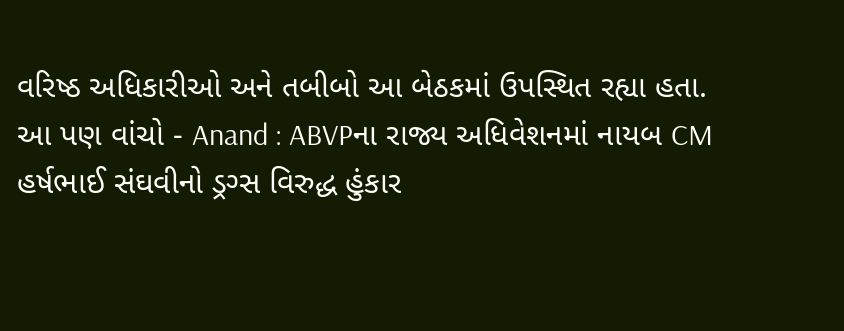વરિષ્ઠ અધિકારીઓ અને તબીબો આ બેઠકમાં ઉપસ્થિત રહ્યા હતા.
આ પણ વાંચો - Anand : ABVPના રાજ્ય અધિવેશનમાં નાયબ CM હર્ષભાઈ સંઘવીનો ડ્રગ્સ વિરુદ્ધ હુંકાર